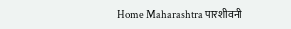Home Maharashtra पारशीवनी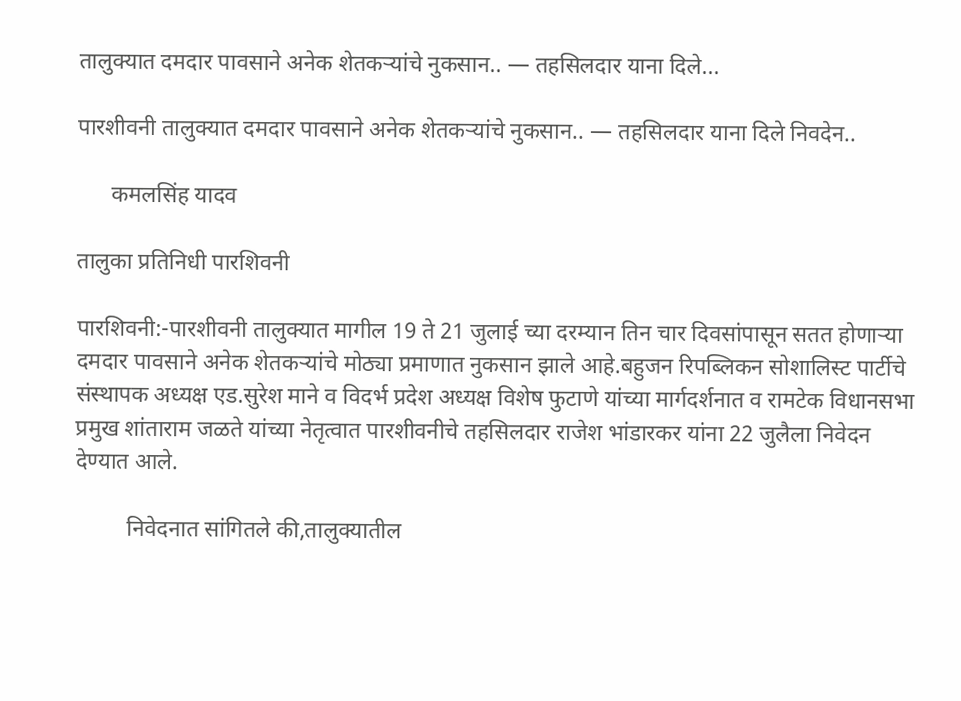तालुक्यात दमदार पावसाने अनेक शेतकऱ्यांचे नुकसान.. — तहसिलदार याना दिले...

पारशीवनी तालुक्यात दमदार पावसाने अनेक शेतकऱ्यांचे नुकसान.. — तहसिलदार याना दिले निवदेन..

      कमलसिंह यादव

तालुका प्रतिनिधी पारशिवनी

पारशिवनी:-पारशीवनी तालुक्यात मागील 19 ते 21 जुलाई च्या दरम्यान तिन चार दिवसांपासून सतत होणाऱ्या दमदार पावसाने अनेक शेतकऱ्यांचे मोठ्या प्रमाणात नुकसान झाले आहे.बहुजन रिपब्लिकन सोशालिस्ट पार्टीचे संस्थापक अध्यक्ष एड.सुरेश माने व विदर्भ प्रदेश अध्यक्ष विशेष फुटाणे यांच्या मार्गदर्शनात व रामटेक विधानसभा प्रमुख शांताराम जळते यांच्या नेतृत्वात पारशीवनीचे तहसिलदार राजेश भांडारकर यांना 22 जुलैला निवेदन देण्यात आले.

         निवेदनात सांगितले की,तालुक्यातील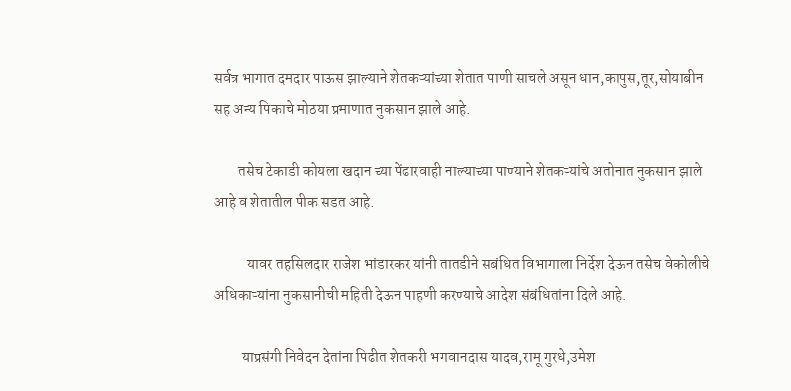सर्वत्र भागात दमदार पाऊस झाल्याने शेतकऱ्यांच्या शेतात पाणी साचले असून धान,कापुस,तूर,सोयाबीन सह अन्य पिकाचे मोठया प्रमाणात नुकसान झाले आहे.

        तसेच टेकाडी कोयला खदान च्या पेंढारवाही नाल्याच्या पाण्याने शेतकऱ्यांचे अतोनात नुकसान झाले आहे व शेतातील पीक सडत आहे.

           यावर तहसिलदार राजेश भांडारकर यांनी तातडीने सबंधित विभागाला निर्देश देऊन तसेच वेकोलीचे अधिकाऱ्यांना नुकसानीची महिती देऊन पाहणी करण्याचे आदेश संबंधितांना दिले आहे.

         याप्रसंगी निवेदन देतांना पिढीत शेतकरी भगवानदास यादव,रामू गुरधे,उमेश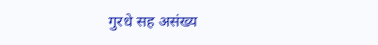गुरधे सह असंख्य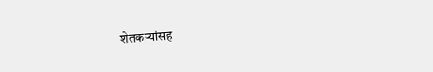शेतकऱ्यांसह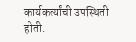कार्यकर्त्यांची उपस्थिती होती.